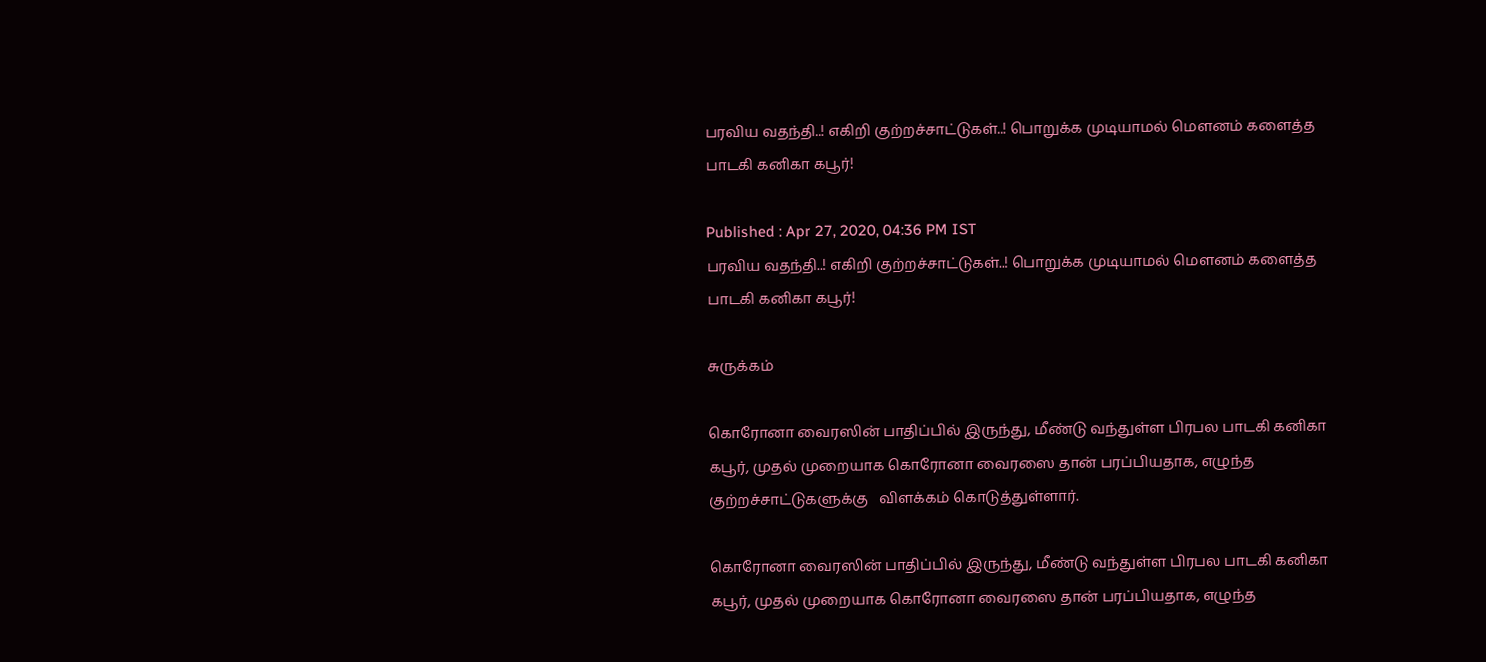பரவிய வதந்தி..! எகிறி குற்றச்சாட்டுகள்..! பொறுக்க முடியாமல் மௌனம் களைத்த பாடகி கனிகா கபூர்!

Published : Apr 27, 2020, 04:36 PM IST
பரவிய வதந்தி..! எகிறி குற்றச்சாட்டுகள்..! பொறுக்க முடியாமல் மௌனம் களைத்த பாடகி கனிகா கபூர்!

சுருக்கம்

கொரோனா வைரஸின் பாதிப்பில் இருந்து, மீண்டு வந்துள்ள பிரபல பாடகி கனிகா கபூர், முதல் முறையாக கொரோனா வைரஸை தான் பரப்பியதாக, எழுந்த குற்றச்சாட்டுகளுக்கு   விளக்கம் கொடுத்துள்ளார்.

கொரோனா வைரஸின் பாதிப்பில் இருந்து, மீண்டு வந்துள்ள பிரபல பாடகி கனிகா கபூர், முதல் முறையாக கொரோனா வைரஸை தான் பரப்பியதாக, எழுந்த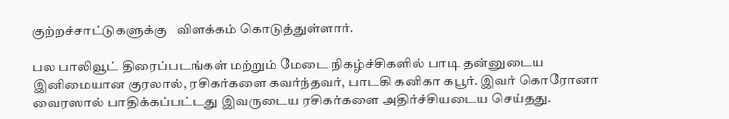குற்றச்சாட்டுகளுக்கு   விளக்கம் கொடுத்துள்ளார்.

பல பாலிவூட் திரைப்படங்கள் மற்றும் மேடை நிகழ்ச்சிகளில் பாடி தன்னுடைய இனிமையான குரலால், ரசிகர்களை கவர்ந்தவர், பாடகி கனிகா கபூர். இவர் கொரோனா வைரஸால் பாதிக்கப்பட்டது இவருடைய ரசிகர்களை அதிர்ச்சியடைய செய்தது.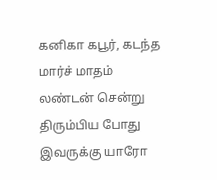கனிகா கபூர், கடந்த மார்ச் மாதம் லண்டன் சென்று திரும்பிய போது இவருக்கு யாரோ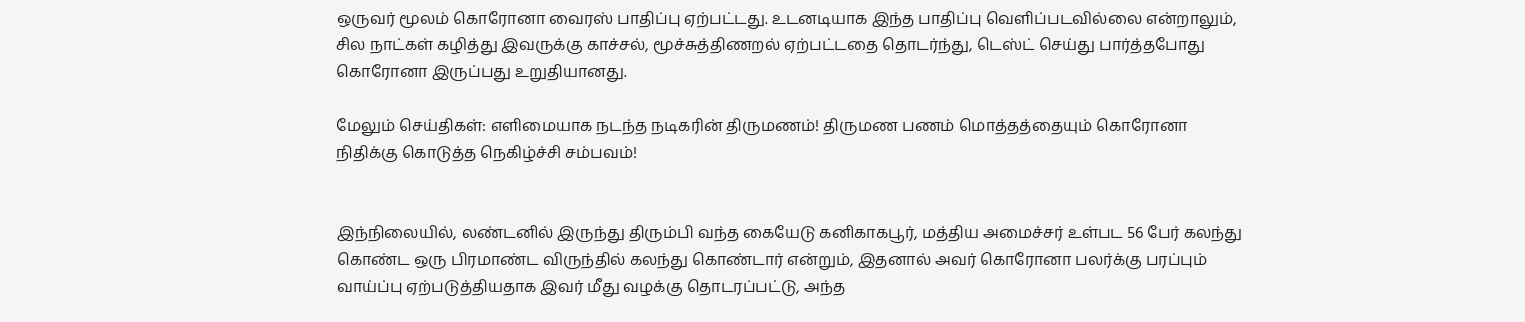ஒருவர் மூலம் கொரோனா வைரஸ் பாதிப்பு ஏற்பட்டது. உடனடியாக இந்த பாதிப்பு வெளிப்படவில்லை என்றாலும், சில நாட்கள் கழித்து இவருக்கு காச்சல், மூச்சுத்திணறல் ஏற்பட்டதை தொடர்ந்து, டெஸ்ட் செய்து பார்த்தபோது கொரோனா இருப்பது உறுதியானது.

மேலும் செய்திகள்: எளிமையாக நடந்த நடிகரின் திருமணம்! திருமண பணம் மொத்தத்தையும் கொரோனா நிதிக்கு கொடுத்த நெகிழ்ச்சி சம்பவம்!


இந்நிலையில், லண்டனில் இருந்து திரும்பி வந்த கையேடு கனிகாகபூர், மத்திய அமைச்சர் உள்பட 56 பேர் கலந்து கொண்ட ஒரு பிரமாண்ட விருந்தில் கலந்து கொண்டார் என்றும், இதனால் அவர் கொரோனா பலர்க்கு பரப்பும் வாய்ப்பு ஏற்படுத்தியதாக இவர் மீது வழக்கு தொடரப்பட்டு, அந்த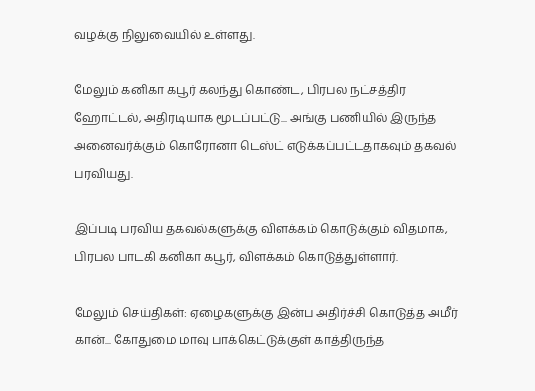வழக்கு நிலுவையில் உள்ளது.

மேலும் கனிகா கபூர் கலந்து கொண்ட, பிரபல நட்சத்திர ஹோட்டல், அதிரடியாக மூடப்பட்டு... அங்கு பணியில் இருந்த அனைவர்க்கும் கொரோனா டெஸ்ட் எடுக்கப்பட்டதாகவும் தகவல் பரவியது.

இப்படி பரவிய தகவல்களுக்கு விளக்கம் கொடுக்கும் விதமாக, பிரபல பாடகி கனிகா கபூர், விளக்கம் கொடுத்துள்ளார்.

மேலும் செய்திகள்: ஏழைகளுக்கு இன்ப அதிர்ச்சி கொடுத்த அமீர் கான்... கோதுமை மாவு பாக்கெட்டுக்குள் காத்திருந்த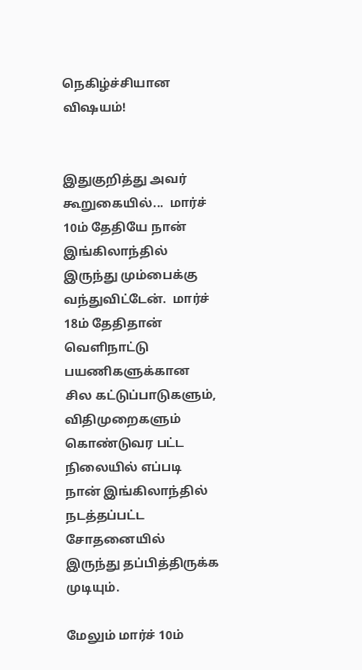நெகிழ்ச்சியான விஷயம்!


இதுகுறித்து அவர் கூறுகையில்...  மார்ச் 10ம் தேதியே நான் இங்கிலாந்தில் இருந்து மும்பைக்கு வந்துவிட்டேன்.  மார்ச் 18ம் தேதிதான் வெளிநாட்டு பயணிகளுக்கான சில கட்டுப்பாடுகளும், விதிமுறைகளும் கொண்டுவர பட்ட நிலையில் எப்படி நான் இங்கிலாந்தில் நடத்தப்பட்ட சோதனையில் இருந்து தப்பித்திருக்க முடியும்.

மேலும் மார்ச் 10ம்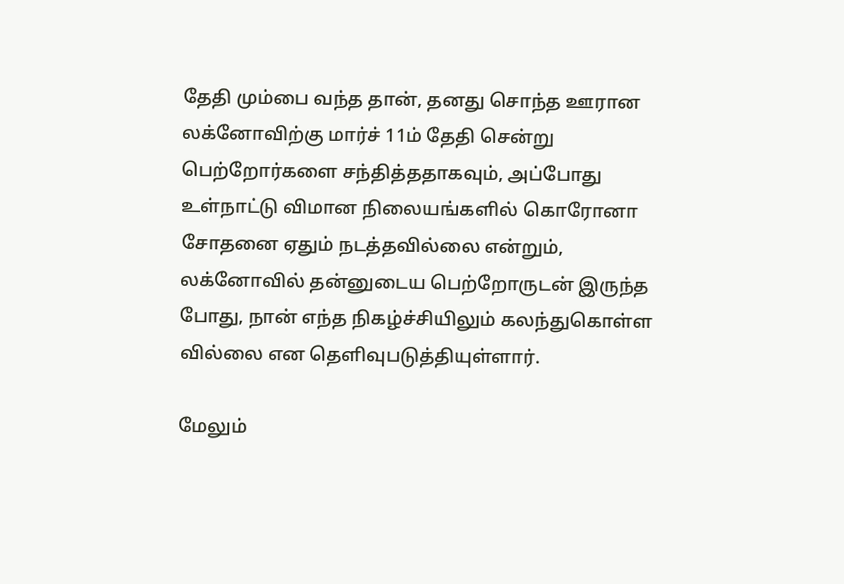தேதி மும்பை வந்த தான், தனது சொந்த ஊரான லக்னோவிற்கு மார்ச் 11ம் தேதி சென்று பெற்றோர்களை சந்தித்ததாகவும், அப்போது உள்நாட்டு விமான நிலையங்களில் கொரோனா சோதனை ஏதும் நடத்தவில்லை என்றும், லக்னோவில் தன்னுடைய பெற்றோருடன் இருந்த போது, நான் எந்த நிகழ்ச்சியிலும் கலந்துகொள்ள வில்லை என தெளிவுபடுத்தியுள்ளார்.

மேலும்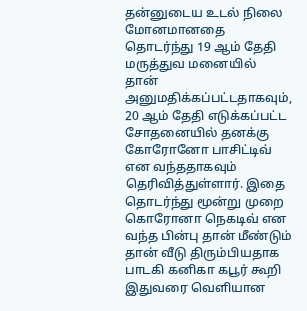தன்னுடைய உடல் நிலை மோனமானதை தொடர்ந்து 19 ஆம் தேதி மருத்துவ மனையில் தான் அனுமதிக்கப்பட்டதாகவும், 20 ஆம் தேதி எடுக்கப்பட்ட சோதனையில் தனக்கு கோரோனோ பாசிட்டிவ் என வந்ததாகவும் தெரிவித்துள்ளார். இதை தொடர்ந்து மூன்று முறை கொரோனா நெகடிவ் என வந்த பின்பு தான் மீண்டும் தான் வீடு திரும்பியதாக பாடகி கனிகா கபூர் கூறி இதுவரை வெளியான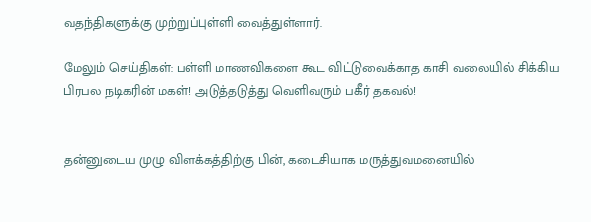வதந்திகளுக்கு முற்றுப்புள்ளி வைத்துள்ளார்.

மேலும் செய்திகள்: பள்ளி மாணவிகளை கூட விட்டுவைக்காத காசி வலையில் சிக்கிய பிரபல நடிகரின் மகள்! அடுத்தடுத்து வெளிவரும் பகீர் தகவல்!


தன்னுடைய முழு விளக்கத்திற்கு பின், கடைசியாக மருத்துவமனையில்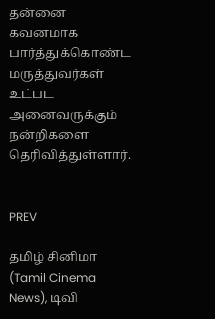தன்னை கவனமாக பார்த்துக்கொண்ட மருத்துவர்கள் உட்பட அனைவருக்கும் நன்றிகளை தெரிவித்துள்ளார்.


PREV

தமிழ் சினிமா (Tamil Cinema News), டிவி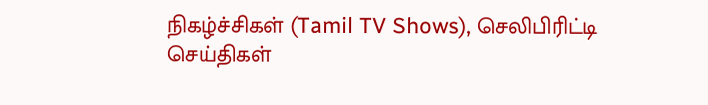நிகழ்ச்சிகள் (Tamil TV Shows), செலிபிரிட்டி செய்திகள்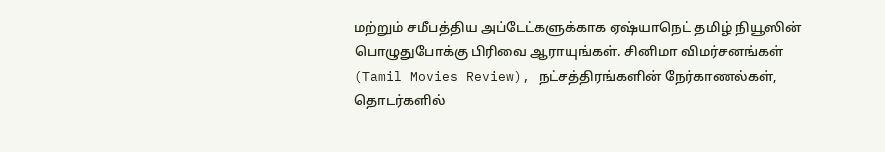மற்றும் சமீபத்திய அப்டேட்களுக்காக ஏஷ்யாநெட் தமிழ் நியூஸின் பொழுதுபோக்கு பிரிவை ஆராயுங்கள். சினிமா விமர்சனங்கள் (Tamil Movies Review), நட்சத்திரங்களின் நேர்காணல்கள், தொடர்களில்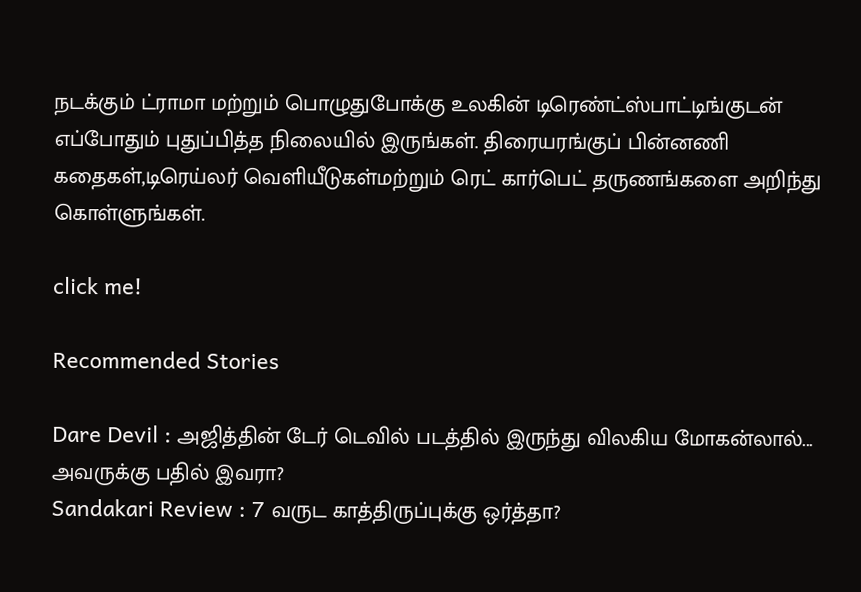நடக்கும் ட்ராமா மற்றும் பொழுதுபோக்கு உலகின் டிரெண்ட்ஸ்பாட்டிங்குடன் எப்போதும் புதுப்பித்த நிலையில் இருங்கள். திரையரங்குப் பின்னணி கதைகள்,டிரெய்லர் வெளியீடுகள்மற்றும் ரெட் கார்பெட் தருணங்களை அறிந்து கொள்ளுங்கள்.

click me!

Recommended Stories

Dare Devil : அஜித்தின் டேர் டெவில் படத்தில் இருந்து விலகிய மோகன்லால்... அவருக்கு பதில் இவரா?
Sandakari Review : 7 வருட காத்திருப்புக்கு ஒர்த்தா?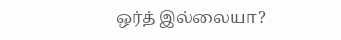ஒர்த் இல்லையா?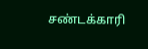சண்டக்காரி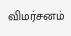விமர்சனம்